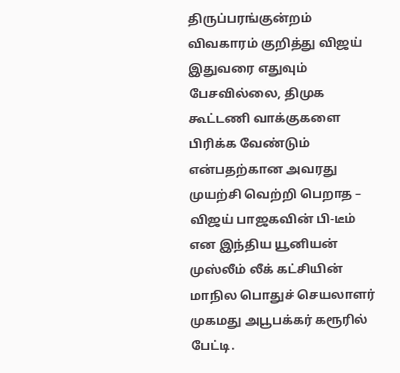திருப்பரங்குன்றம் விவகாரம் குறித்து விஜய் இதுவரை எதுவும் பேசவில்லை, திமுக கூட்டணி வாக்குகளை பிரிக்க வேண்டும் என்பதற்கான அவரது முயற்சி வெற்றி பெறாத – விஜய் பாஜகவின் பி-டீம் என இந்திய யூனியன் முஸ்லீம் லீக் கட்சியின் மாநில பொதுச் செயலாளர் முகமது அபூபக்கர் கரூரில் பேட்டி.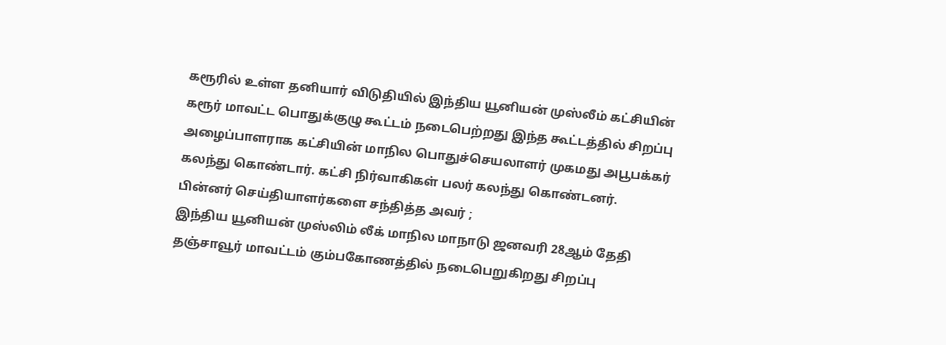கரூரில் உள்ள தனியார் விடுதியில் இந்திய யூனியன் முஸ்லீம் கட்சியின் கரூர் மாவட்ட பொதுக்குழு கூட்டம் நடைபெற்றது இந்த கூட்டத்தில் சிறப்பு அழைப்பாளராக கட்சியின் மாநில பொதுச்செயலாளர் முகமது அபூபக்கர் கலந்து கொண்டார். கட்சி நிர்வாகிகள் பலர் கலந்து கொண்டனர்.
பின்னர் செய்தியாளர்களை சந்தித்த அவர் ;
இந்திய யூனியன் முஸ்லிம் லீக் மாநில மாநாடு ஜனவரி 28ஆம் தேதி தஞ்சாவூர் மாவட்டம் கும்பகோணத்தில் நடைபெறுகிறது சிறப்பு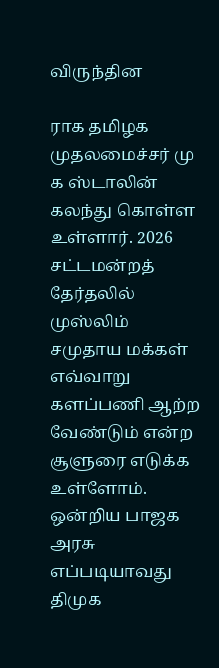விருந்தின

ராக தமிழக முதலமைச்சர் மு க ஸ்டாலின் கலந்து கொள்ள உள்ளார். 2026 சட்டமன்றத் தேர்தலில் முஸ்லிம் சமுதாய மக்கள் எவ்வாறு களப்பணி ஆற்ற வேண்டும் என்ற சூளுரை எடுக்க உள்ளோம்.
ஒன்றிய பாஜக அரசு எப்படியாவது திமுக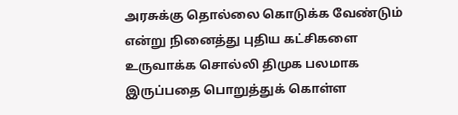அரசுக்கு தொல்லை கொடுக்க வேண்டும் என்று நினைத்து புதிய கட்சிகளை உருவாக்க சொல்லி திமுக பலமாக இருப்பதை பொறுத்துக் கொள்ள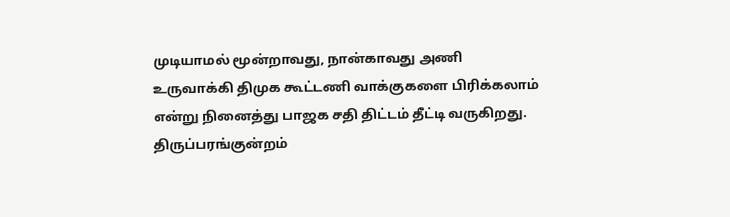முடியாமல் மூன்றாவது, நான்காவது அணி உருவாக்கி திமுக கூட்டணி வாக்குகளை பிரிக்கலாம் என்று நினைத்து பாஜக சதி திட்டம் தீட்டி வருகிறது.
திருப்பரங்குன்றம்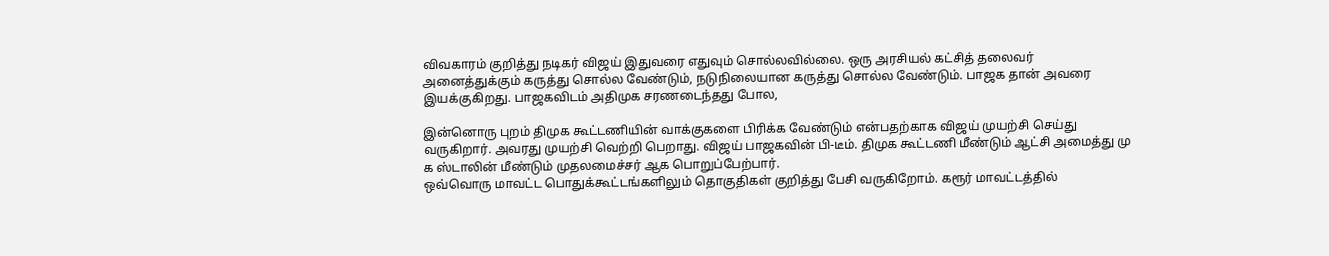விவகாரம் குறித்து நடிகர் விஜய் இதுவரை எதுவும் சொல்லவில்லை. ஒரு அரசியல் கட்சித் தலைவர் அனைத்துக்கும் கருத்து சொல்ல வேண்டும், நடுநிலையான கருத்து சொல்ல வேண்டும். பாஜக தான் அவரை இயக்குகிறது. பாஜகவிடம் அதிமுக சரணடைந்தது போல,

இன்னொரு புறம் திமுக கூட்டணியின் வாக்குகளை பிரிக்க வேண்டும் என்பதற்காக விஜய் முயற்சி செய்து வருகிறார். அவரது முயற்சி வெற்றி பெறாது. விஜய் பாஜகவின் பி-டீம். திமுக கூட்டணி மீண்டும் ஆட்சி அமைத்து மு க ஸ்டாலின் மீண்டும் முதலமைச்சர் ஆக பொறுப்பேற்பார்.
ஒவ்வொரு மாவட்ட பொதுக்கூட்டங்களிலும் தொகுதிகள் குறித்து பேசி வருகிறோம். கரூர் மாவட்டத்தில்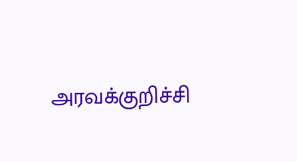அரவக்குறிச்சி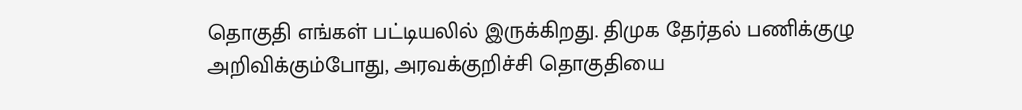தொகுதி எங்கள் பட்டியலில் இருக்கிறது. திமுக தேர்தல் பணிக்குழு அறிவிக்கும்போது, அரவக்குறிச்சி தொகுதியை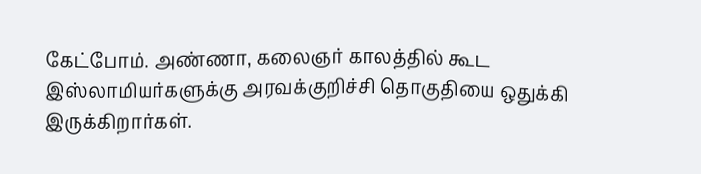கேட்போம். அண்ணா, கலைஞர் காலத்தில் கூட இஸ்லாமியர்களுக்கு அரவக்குறிச்சி தொகுதியை ஒதுக்கி இருக்கிறார்கள்.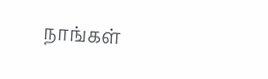நாங்கள்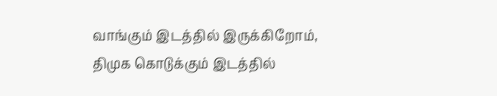வாங்கும் இடத்தில் இருக்கிறோம், திமுக கொடுக்கும் இடத்தில்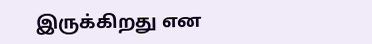இருக்கிறது என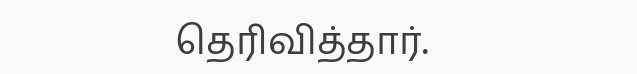தெரிவித்தார்.